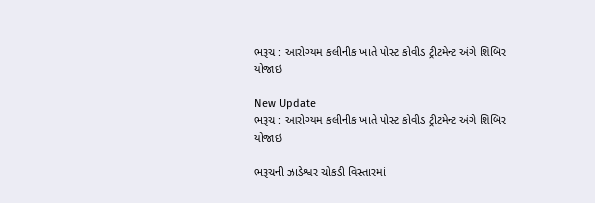ભરૂચ : આરોગ્યમ કલીનીક ખાતે પોસ્ટ કોવીડ ટ્રીટમેન્ટ અંગે શિબિર યોજાઇ

New Update
ભરૂચ : આરોગ્યમ કલીનીક ખાતે પોસ્ટ કોવીડ ટ્રીટમેન્ટ અંગે શિબિર યોજાઇ

ભરૂચની ઝાડેશ્વર ચોકડી વિસ્તારમાં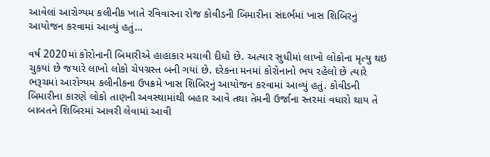આવેલાં આરોગ્યમ કલીનીક ખાતે રવિવારના રોજ કોવીડની બિમારીના સંદર્ભમાં ખાસ શિબિરનું આયોજન કરવામાં આવ્યું હતું…

વર્ષ 2020માં કોરોનાની બિમારીએ હાહાકાર મચાવી દીધો છે. અત્યાર સુધીમાં લાખો લોકોના મૃત્યુ થઇ ચુકયાં છે જયારે લાખો લોકો ચેપગ્રસ્ત બની ગયાં છે. દરેકના મનમાં કોરોનાનો ભય રહેલો છે ત્યારે ભરૂચમાં આરોગ્યમ કલીનીકના ઉપક્રમે ખાસ શિબિરનું આયોજન કરવામાં આવ્યું હતું. કોવીડની બિમારીના કારણે લોકો તાણની અવસ્થામાંથી બહાર આવે તથા તેમની ઉર્જાના સ્તરમાં વધારો થાય તે બાબતને શિબિરમાં આવરી લેવામાં આવી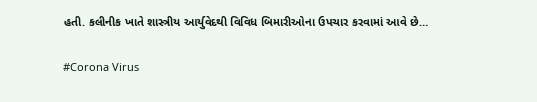હતી. કલીનીક ખાતે શાસ્ત્રીય આર્યુવેદથી વિવિધ બિમારીઓના ઉપચાર કરવામાં આવે છે…

#Corona Virus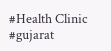#Health Clinic #gujarat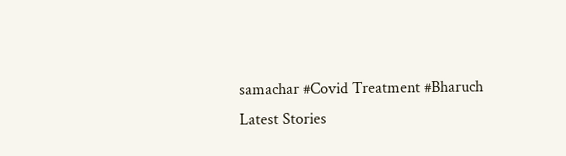samachar #Covid Treatment #Bharuch
Latest Stories